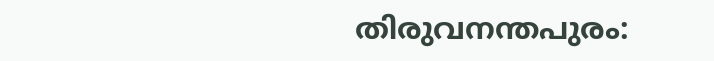തിരുവനന്തപുരം: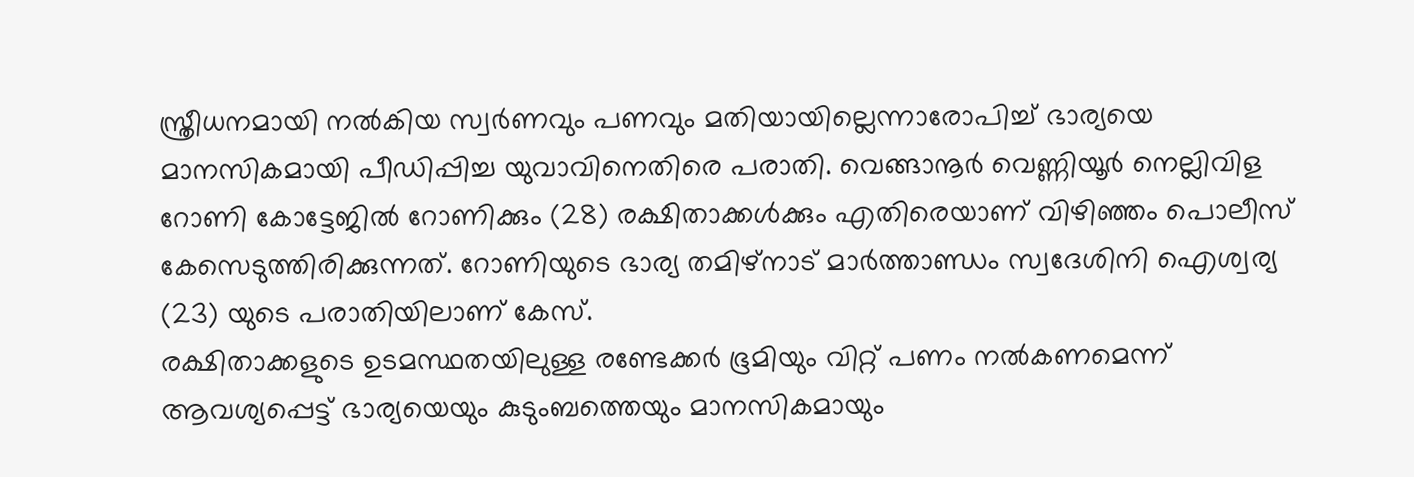സ്ത്രീധനമായി നൽകിയ സ്വർണവും പണവും മതിയായില്ലെന്നാരോപിച്ച് ഭാര്യയെ മാനസികമായി പീഡിപ്പിച്ച യുവാവിനെതിരെ പരാതി. വെങ്ങാനൂർ വെണ്ണിയൂർ നെല്ലിവിള റോണി കോട്ടേജിൽ റോണിക്കും (28) രക്ഷിതാക്കൾക്കും എതിരെയാണ് വിഴിഞ്ഞം പൊലീസ് കേസെടുത്തിരിക്കുന്നത്. റോണിയുടെ ഭാര്യ തമിഴ്നാട് മാർത്താണ്ഡം സ്വദേശിനി ഐശ്വര്യ (23) യുടെ പരാതിയിലാണ് കേസ്.
രക്ഷിതാക്കളുടെ ഉടമസ്ഥതയിലുള്ള രണ്ടേക്കർ ഭൂമിയും വിറ്റ് പണം നൽകണമെന്ന് ആവശ്യപ്പെട്ട് ഭാര്യയെയും കുടുംബത്തെയും മാനസികമായും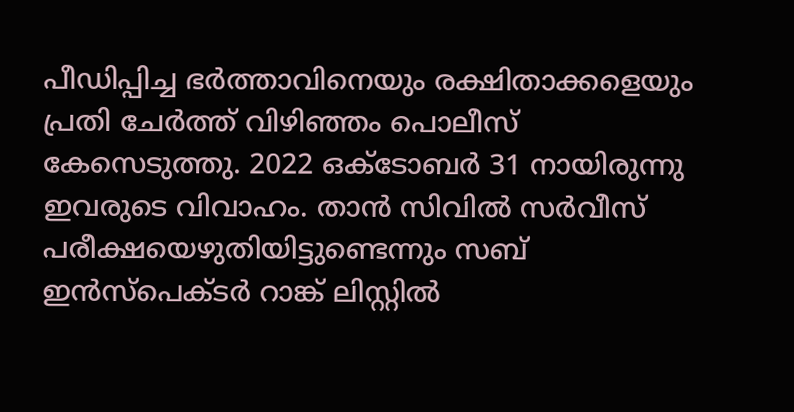പീഡിപ്പിച്ച ഭർത്താവിനെയും രക്ഷിതാക്കളെയും പ്രതി ചേർത്ത് വിഴിഞ്ഞം പൊലീസ് കേസെടുത്തു. 2022 ഒക്ടോബർ 31 നായിരുന്നു ഇവരുടെ വിവാഹം. താൻ സിവിൽ സർവീസ് പരീക്ഷയെഴുതിയിട്ടുണ്ടെന്നും സബ് ഇൻസ്പെക്ടർ റാങ്ക് ലിസ്റ്റിൽ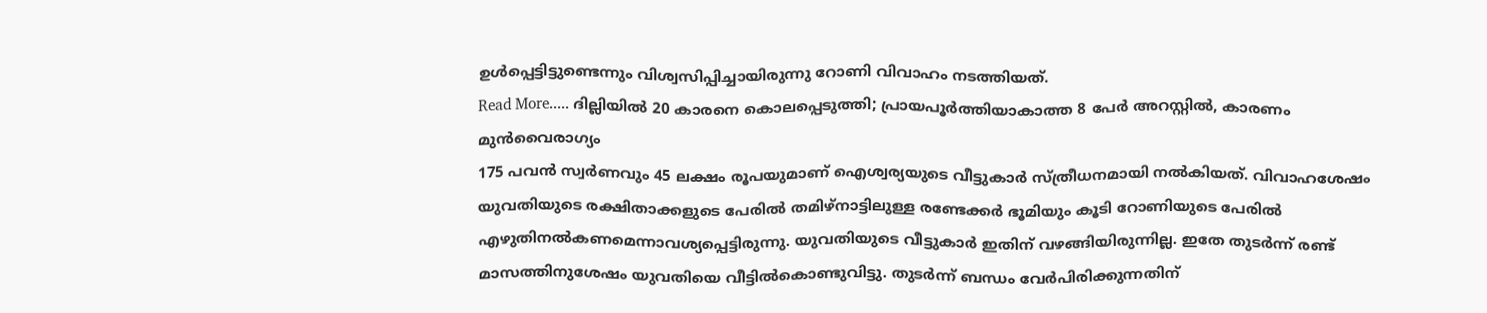ഉൾപ്പെട്ടിട്ടുണ്ടെന്നും വിശ്വസിപ്പിച്ചായിരുന്നു റോണി വിവാഹം നടത്തിയത്.
Read More..... ദില്ലിയിൽ 20 കാരനെ കൊലപ്പെടുത്തി; പ്രായപൂർത്തിയാകാത്ത 8 പേർ അറസ്റ്റിൽ, കാരണം മുൻവൈരാഗ്യം
175 പവൻ സ്വർണവും 45 ലക്ഷം രൂപയുമാണ് ഐശ്വര്യയുടെ വീട്ടുകാർ സ്ത്രീധനമായി നൽകിയത്. വിവാഹശേഷം യുവതിയുടെ രക്ഷിതാക്കളുടെ പേരിൽ തമിഴ്നാട്ടിലുള്ള രണ്ടേക്കർ ഭൂമിയും കൂടി റോണിയുടെ പേരിൽ എഴുതിനൽകണമെന്നാവശ്യപ്പെട്ടിരുന്നു. യുവതിയുടെ വീട്ടുകാർ ഇതിന് വഴങ്ങിയിരുന്നില്ല. ഇതേ തുടർന്ന് രണ്ട് മാസത്തിനുശേഷം യുവതിയെ വീട്ടിൽകൊണ്ടുവിട്ടു. തുടർന്ന് ബന്ധം വേർപിരിക്കുന്നതിന്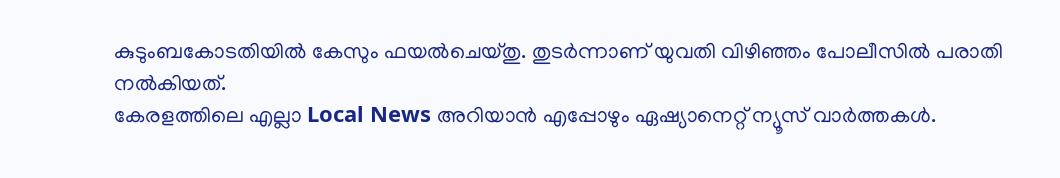കുടുംബകോടതിയിൽ കേസും ഫയൽചെയ്തു. തുടർന്നാണ് യുവതി വിഴിഞ്ഞം പോലീസിൽ പരാതി നൽകിയത്.
കേരളത്തിലെ എല്ലാ Local News അറിയാൻ എപ്പോഴും ഏഷ്യാനെറ്റ് ന്യൂസ് വാർത്തകൾ.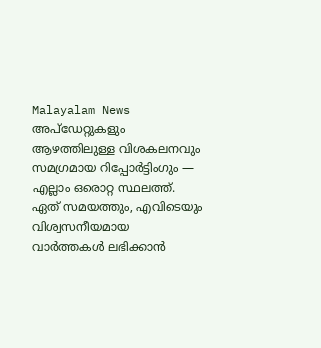Malayalam News അപ്ഡേറ്റുകളും ആഴത്തിലുള്ള വിശകലനവും സമഗ്രമായ റിപ്പോർട്ടിംഗും — എല്ലാം ഒരൊറ്റ സ്ഥലത്ത്. ഏത് സമയത്തും, എവിടെയും വിശ്വസനീയമായ വാർത്തകൾ ലഭിക്കാൻ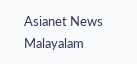Asianet News Malayalam